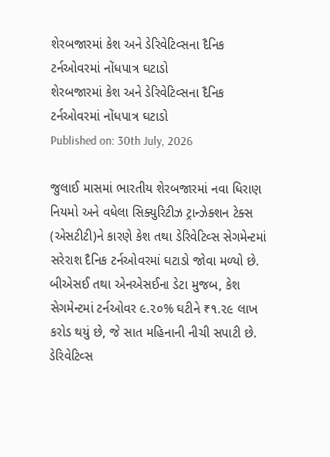શેરબજારમાં કેશ અને ડેરિવેટિવ્સના દૈનિક ટર્નઓવરમાં નોંધપાત્ર ઘટાડો
શેરબજારમાં કેશ અને ડેરિવેટિવ્સના દૈનિક ટર્નઓવરમાં નોંધપાત્ર ઘટાડો
Published on: 30th July, 2026

જુલાઈ માસમાં ભારતીય શેરબજારમાં નવા ધિરાણ નિયમો અને વધેલા સિક્યુરિટીઝ ટ્રાન્ઝેક્શન ટેક્સ (એસટીટી)ને કારણે કેશ તથા ડેરિવેટિવ્સ સેગમેન્ટમાં સરેરાશ દૈનિક ટર્નઓવરમાં ઘટાડો જોવા મળ્યો છે. બીએસઈ તથા એનએસઈના ડેટા મુજબ, કેશ સેગમેન્ટમાં ટર્નઓવર ૯.૨૦% ઘટીને ₹૧.૨૯ લાખ કરોડ થયું છે, જે સાત મહિનાની નીચી સપાટી છે. ડેરિવેટિવ્સ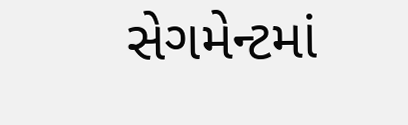સેગમેન્ટમાં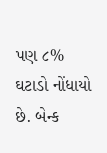પણ ૮% ઘટાડો નોંધાયો છે. બેન્ક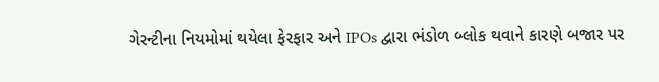ગેરન્ટીના નિયમોમાં થયેલા ફેરફાર અને IPOs દ્વારા ભંડોળ બ્લોક થવાને કારણે બજાર પર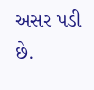અસર પડી છે.